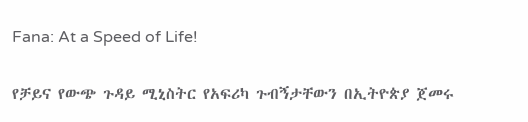Fana: At a Speed of Life!

የቻይና የውጭ ጉዳይ ሚኒስትር የአፍሪካ ጉብኝታቸውን በኢትዮጵያ ጀመሩ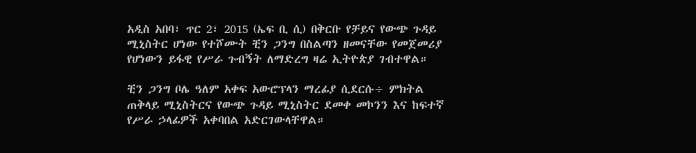አዲስ አበባ፣ ጥር 2፣ 2015 (ኤፍ ቢ ሲ) በቅርቡ የቻይና የውጭ ጉዳይ ሚኒስትር ሆነው የተሾሙት ቺን ጋንግ በስልጣን ዘመናቸው የመጀመሪያ የሆነውን ይፋዊ የሥራ ጉብኝት ለማድረግ ዛሬ ኢትዮጵያ ገብተዋል።

ቺን ጋንግ ቦሌ ዓለም አቀፍ አውሮፕላን ማረፊያ ሲደርሱ÷ ምክትል ጠቅላይ ሚኒስትርና የውጭ ጉዳይ ሚኒስትር ደመቀ መኮንን እና ከፍተኛ የሥራ ኃላፊዎች አቀባበል አድርገውላቸዋል።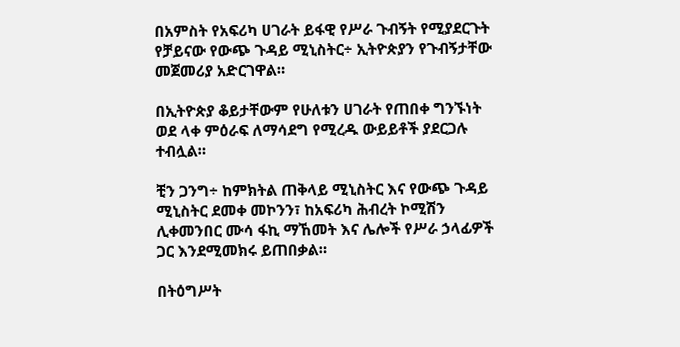በአምስት የአፍሪካ ሀገራት ይፋዊ የሥራ ጉብኝት የሚያደርጉት የቻይናው የውጭ ጉዳይ ሚኒስትር÷ ኢትዮጵያን የጉብኝታቸው መጀመሪያ አድርገዋል።

በኢትዮጵያ ቆይታቸውም የሁለቱን ሀገራት የጠበቀ ግንኙነት ወደ ላቀ ምዕራፍ ለማሳደግ የሚረዱ ውይይቶች ያደርጋሉ ተብሏል።

ቺን ጋንግ÷ ከምክትል ጠቅላይ ሚኒስትር እና የውጭ ጉዳይ ሚኒስትር ደመቀ መኮንን፣ ከአፍሪካ ሕብረት ኮሚሽን ሊቀመንበር ሙሳ ፋኪ ማኸመት እና ሌሎች የሥራ ኃላፊዎች ጋር እንደሚመክሩ ይጠበቃል።

በትዕግሥት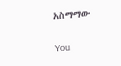አስማማው

You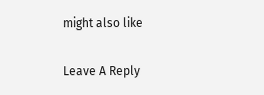might also like

Leave A Reply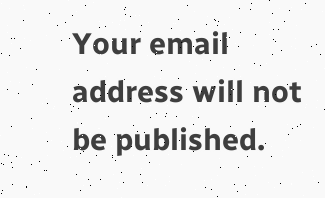Your email address will not be published.